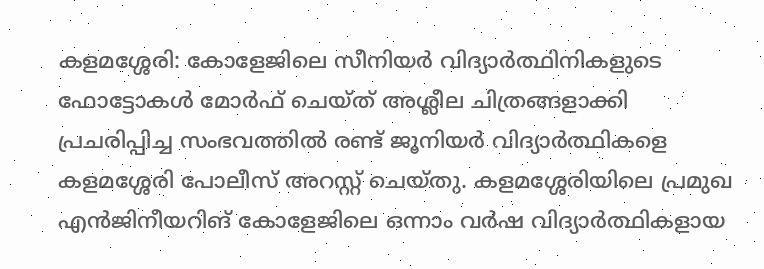കളമശ്ശേരി: കോളേജിലെ സീനിയര്‍ വിദ്യാര്‍ത്ഥിനികളുടെ ഫോട്ടോകള്‍ മോര്‍ഫ് ചെയ്ത് അശ്ലീല ചിത്രങ്ങളാക്കി പ്രചരിപ്പിച്ച സംഭവത്തില്‍ രണ്ട് ജൂനിയര്‍ വിദ്യാര്‍ത്ഥികളെ കളമശ്ശേരി പോലീസ് അറസ്റ്റ് ചെയ്തു. കളമശ്ശേരിയിലെ പ്രമുഖ എന്‍ജിനീയറിങ് കോളേജിലെ ഒന്നാം വര്‍ഷ വിദ്യാര്‍ത്ഥികളായ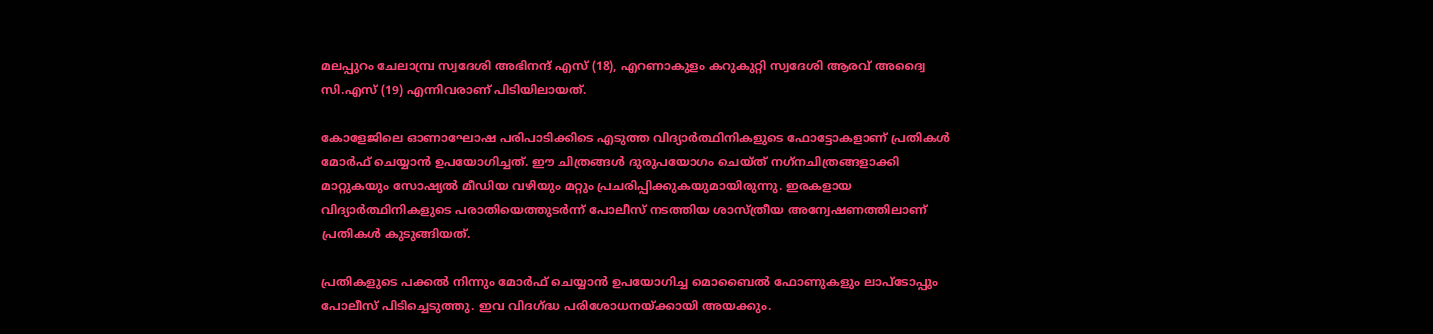മലപ്പുറം ചേലാമ്പ്ര സ്വദേശി അഭിനന്ദ് എസ് (18), എറണാകുളം കറുകുറ്റി സ്വദേശി ആരവ് അദ്വൈ സി.എസ് (19) എന്നിവരാണ് പിടിയിലായത്.

കോളേജിലെ ഓണാഘോഷ പരിപാടിക്കിടെ എടുത്ത വിദ്യാര്‍ത്ഥിനികളുടെ ഫോട്ടോകളാണ് പ്രതികള്‍ മോര്‍ഫ് ചെയ്യാന്‍ ഉപയോഗിച്ചത്. ഈ ചിത്രങ്ങള്‍ ദുരുപയോഗം ചെയ്ത് നഗ്‌നചിത്രങ്ങളാക്കി മാറ്റുകയും സോഷ്യല്‍ മീഡിയ വഴിയും മറ്റും പ്രചരിപ്പിക്കുകയുമായിരുന്നു. ഇരകളായ വിദ്യാര്‍ത്ഥിനികളുടെ പരാതിയെത്തുടര്‍ന്ന് പോലീസ് നടത്തിയ ശാസ്ത്രീയ അന്വേഷണത്തിലാണ് പ്രതികള്‍ കുടുങ്ങിയത്.

പ്രതികളുടെ പക്കല്‍ നിന്നും മോര്‍ഫ് ചെയ്യാന്‍ ഉപയോഗിച്ച മൊബൈല്‍ ഫോണുകളും ലാപ്‌ടോപ്പും പോലീസ് പിടിച്ചെടുത്തു. ഇവ വിദഗ്ദ്ധ പരിശോധനയ്ക്കായി അയക്കും.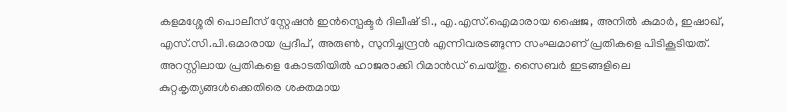കളമശ്ശേരി പൊലീസ് സ്റ്റേഷന്‍ ഇന്‍സ്പെക്ടര്‍ ദിലീഷ് ടി., എ.എസ്.ഐമാരായ ഷൈജ, അനില്‍ കുമാര്‍, ഇഷാഖ്, എസ്.സി.പി.ഒമാരായ പ്രദീപ്, അരുണ്‍, സുനിച്ചന്ദ്രന്‍ എന്നിവരടങ്ങുന്ന സംഘമാണ് പ്രതികളെ പിടികൂടിയത്. അറസ്റ്റിലായ പ്രതികളെ കോടതിയില്‍ ഹാജരാക്കി റിമാന്‍ഡ് ചെയ്തു. സൈബര്‍ ഇടങ്ങളിലെ കുറ്റകൃത്യങ്ങള്‍ക്കെതിരെ ശക്തമായ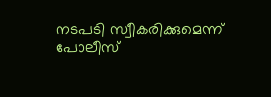നടപടി സ്വീകരിക്കുമെന്ന് പോലീസ്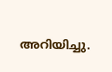അറിയിച്ചു.